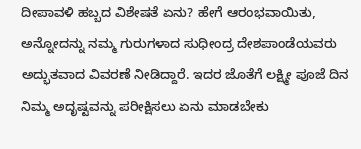ದೀಪಾವಳಿ ಹಬ್ಬದ ವಿಶೇಷತೆ ಏನು? ಹೇಗೆ ಆರಂಭವಾಯಿತು, ಅನ್ನೋದನ್ನು ನಮ್ಮ ಗುರುಗಳಾದ ಸುಧೀಂದ್ರ ದೇಶಪಾಂಡೆಯವರು ಅದ್ಭುತವಾದ ವಿವರಣೆ ನೀಡಿದ್ದಾರೆ. ಇದರ ಜೊತೆಗೆ ಲಕ್ಷ್ಮೀ ಪೂಜೆ ದಿನ ನಿಮ್ಮ ಅದೃಷ್ಟವನ್ನು ಪರೀಕ್ಷಿಸಲು ಏನು ಮಾಡಬೇಕು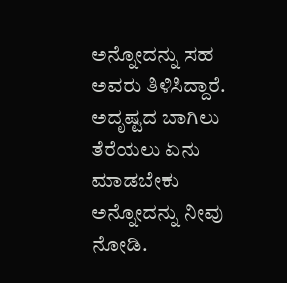ಅನ್ನೋದನ್ನು ಸಹ ಅವರು ತಿಳಿಸಿದ್ದಾರೆ. ಅದೃಷ್ಟದ ಬಾಗಿಲು ತೆರೆಯಲು ಏನು ಮಾಡಬೇಕು ಅನ್ನೋದನ್ನು ನೀವು ನೋಡಿ.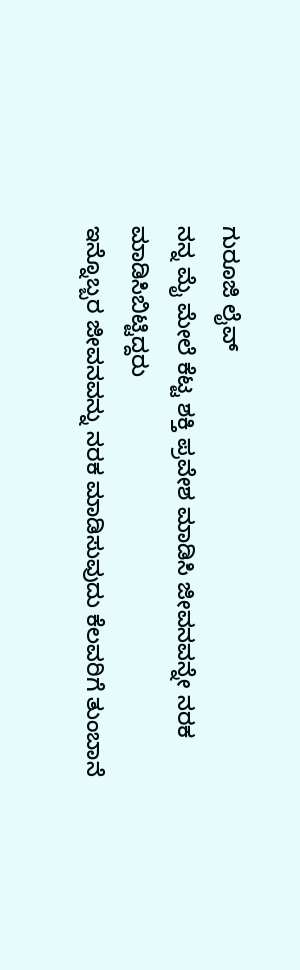ಗುರೂಜಿ ಲೈವ್
ನನ್ನ ಮೈ ಮೇಲೆ ಕೆಟ್ಟ ಶಕ್ತಿ ಪ್ರವೇಶ ಮಾಡಿಸಿ ಜೀವನವನ್ನೇ ನರಕ ಮಾಡಿಸಿಬಿಟ್ಟಿದ್ದರು
ಇನ್ನೊಬ್ಬರ ಜೀವನವನ್ನು ನರಕ ಮಾಡಿಸುವುದು ಕೆಲವರಿಗೆ ತುಂಬಾನೆ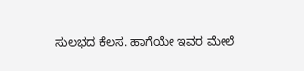ಸುಲಭದ ಕೆಲಸ. ಹಾಗೆಯೇ ಇವರ ಮೇಲೆ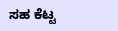ಸಹ ಕೆಟ್ಟ